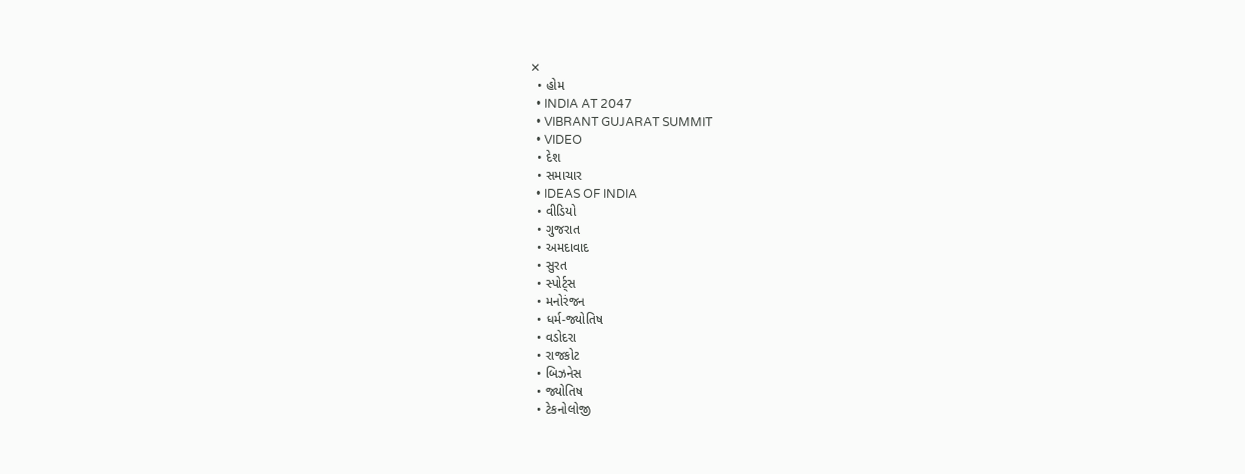✕
  • હોમ
  • INDIA AT 2047
  • VIBRANT GUJARAT SUMMIT
  • VIDEO
  • દેશ
  • સમાચાર
  • IDEAS OF INDIA
  • વીડિયો
  • ગુજરાત
  • અમદાવાદ
  • સુરત
  • સ્પોર્ટ્સ
  • મનોરંજન
  • ધર્મ-જ્યોતિષ
  • વડોદરા
  • રાજકોટ
  • બિઝનેસ
  • જ્યોતિષ
  • ટેકનોલોજી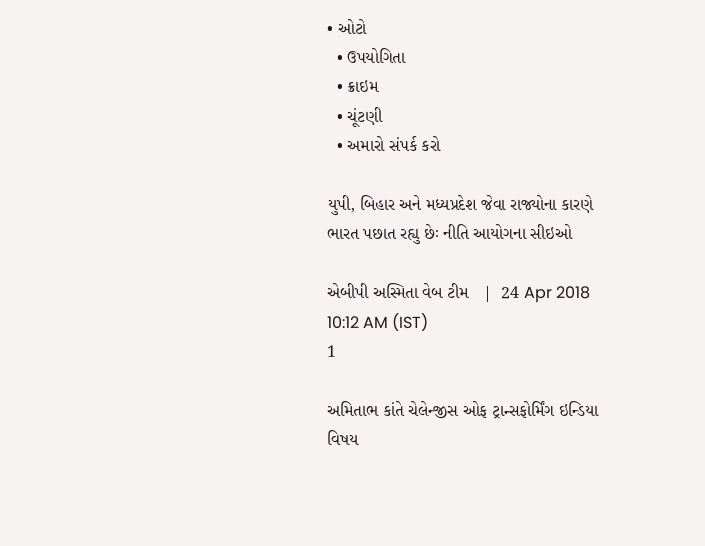• ઓટો
  • ઉપયોગિતા
  • ક્રાઇમ
  • ચૂંટણી
  • અમારો સંપર્ક કરો

યુપી, બિહાર અને મધ્યપ્રદેશ જેવા રાજ્યોના કારણે ભારત પછાત રહ્યુ છેઃ નીતિ આયોગના સીઇઓ

એબીપી અસ્મિતા વેબ ટીમ   |  24 Apr 2018 10:12 AM (IST)
1

અમિતાભ કાંતે ચેલેન્જીસ ઓફ ટ્રાન્સફોર્મિંગ ઇન્ડિયા વિષય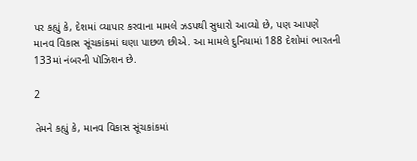પર કહ્યું કે, દેશમાં વ્યાપાર કરવાના મામલે ઝડપથી સુધારો આવ્યો છે, પણ આપણે માનવ વિકાસ સૂંચકાંકમાં ઘણા પાછળ છીએ. આ મામલે દુનિયામાં 188 દેશોમાં ભારતની 133માં નંબરની પૉઝિશન છે.

2

તેમને કહ્યું કે, માનવ વિકાસ સૂંચકાંકમાં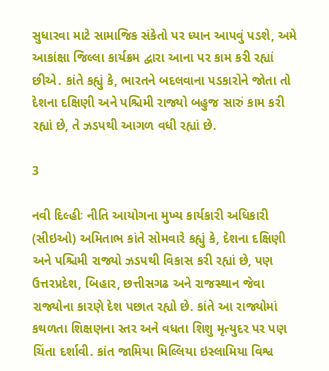સુધારવા માટે સામાજિક સંકેતો પર ધ્યાન આપવું પડશે, અમે આકાંક્ષા જિલ્લા કાર્યક્રમ દ્વારા આના પર કામ કરી રહ્યાં છીએ. કાંતે કહ્યું કે, ભારતને બદલવાના પડકારોને જોતા તો દેશના દક્ષિણી અને પશ્ચિમી રાજ્યો બહુજ સારું કામ કરી રહ્યાં છે, તે ઝડપથી આગળ વધી રહ્યાં છે.

3

નવી દિલ્હીઃ નીતિ આયોગના મુખ્ય કાર્યકારી અધિકારી (સીઇઓ) અમિતાભ કાંતે સોમવારે કહ્યું કે, દેશના દક્ષિણી અને પશ્ચિમી રાજ્યો ઝડપથી વિકાસ કરી રહ્યાં છે, પણ ઉત્તરપ્રદેશ, બિહાર, છત્તીસગઢ અને રાજસ્થાન જેવા રાજ્યોના કારણે દેશ પછાત રહ્યો છે. કાંતે આ રાજ્યોમાં કથળતા શિક્ષણના સ્તર અને વધતા શિશુ મૃત્યુદર પર પણ ચિંતા દર્શાવી. કાંત જામિયા મિલ્લિયા ઇસ્લામિયા વિશ્વ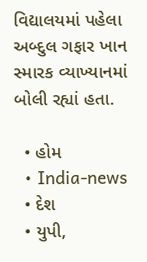વિદ્યાલયમાં પહેલા અબ્દુલ ગફાર ખાન સ્મારક વ્યાખ્યાનમાં બોલી રહ્યાં હતા.

  • હોમ
  • India-news
  • દેશ
  • યુપી,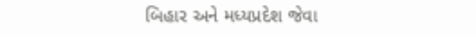બિહાર અને મધ્યપ્રદેશ જેવા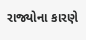રાજ્યોના કારણે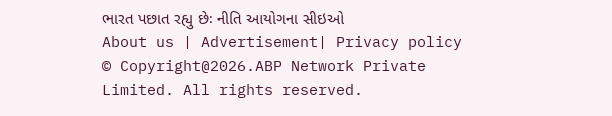ભારત પછાત રહ્યુ છેઃ નીતિ આયોગના સીઇઓ
About us | Advertisement| Privacy policy
© Copyright@2026.ABP Network Private Limited. All rights reserved.